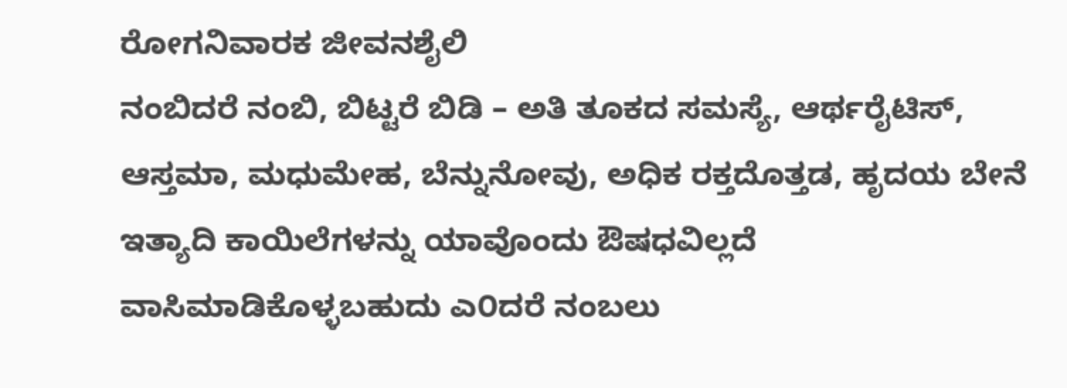ರೋಗನಿವಾರಕ ಜೀವನಶೈಲಿ
ನಂಬಿದರೆ ನಂಬಿ, ಬಿಟ್ಟರೆ ಬಿಡಿ – ಅತಿ ತೂಕದ ಸಮಸ್ಯೆ, ಆರ್ಥರೈಟಿಸ್, ಆಸ್ತಮಾ, ಮಧುಮೇಹ, ಬೆನ್ನುನೋವು, ಅಧಿಕ ರಕ್ತದೊತ್ತಡ, ಹೃದಯ ಬೇನೆ ಇತ್ಯಾದಿ ಕಾಯಿಲೆಗಳನ್ನು ಯಾವೊಂದು ಔಷಧವಿಲ್ಲದೆ ವಾಸಿಮಾಡಿಕೊಳ್ಳಬಹುದು ಎ೦ದರೆ ನಂಬಲು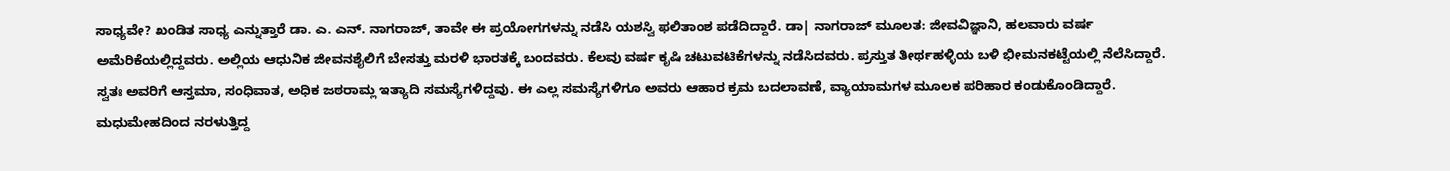ಸಾಧ್ಯವೇ? ಖಂಡಿತ ಸಾಧ್ಯ ಎನ್ನುತ್ತಾರೆ ಡಾ. ಎ. ಎನ್. ನಾಗರಾಜ್, ತಾವೇ ಈ ಪ್ರಯೋಗಗಳನ್ನು ನಡೆಸಿ ಯಶಸ್ವಿ ಫಲಿತಾಂಶ ಪಡೆದಿದ್ದಾರೆ. ಡಾ| ನಾಗರಾಜ್ ಮೂಲತ: ಜೀವವಿಜ್ಞಾನಿ, ಹಲವಾರು ವರ್ಷ ಅಮೆರಿಕೆಯಲ್ಲಿದ್ದವರು. ಅಲ್ಲಿಯ ಆಧುನಿಕ ಜೀವನಶೈಲಿಗೆ ಬೇಸತ್ತು ಮರಳಿ ಭಾರತಕ್ಕೆ ಬಂದವರು. ಕೆಲವು ವರ್ಷ ಕೃಷಿ ಚಟುವಟಿಕೆಗಳನ್ನು ನಡೆಸಿದವರು. ಪ್ರಸ್ತುತ ತೀರ್ಥಹಳ್ಳಿಯ ಬಳಿ ಭೀಮನಕಟ್ಟೆಯಲ್ಲಿ ನೆಲೆಸಿದ್ದಾರೆ.
ಸ್ವತಃ ಅವರಿಗೆ ಆಸ್ತಮಾ, ಸಂಧಿವಾತ, ಅಧಿಕ ಜಠರಾಮ್ಲ ಇತ್ಯಾದಿ ಸಮಸ್ಯೆಗಳಿದ್ದವು. ಈ ಎಲ್ಲ ಸಮಸ್ಯೆಗಳಿಗೂ ಅವರು ಆಹಾರ ಕ್ರಮ ಬದಲಾವಣೆ, ವ್ಯಾಯಾಮಗಳ ಮೂಲಕ ಪರಿಹಾರ ಕಂಡುಕೊಂಡಿದ್ದಾರೆ. ಮಧುಮೇಹದಿಂದ ನರಳುತ್ತಿದ್ದ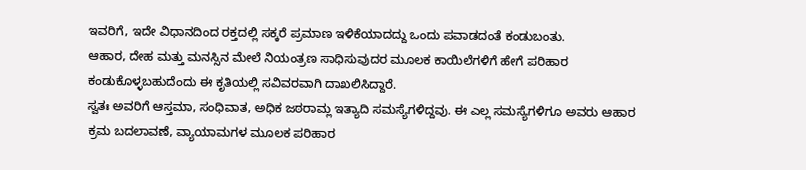ಇವರಿಗೆ, ಇದೇ ವಿಧಾನದಿಂದ ರಕ್ತದಲ್ಲಿ ಸಕ್ಕರೆ ಪ್ರಮಾಣ ಇಳಿಕೆಯಾದದ್ದು ಒಂದು ಪವಾಡದಂತೆ ಕಂಡುಬಂತು.
ಆಹಾರ, ದೇಹ ಮತ್ತು ಮನಸ್ಸಿನ ಮೇಲೆ ನಿಯಂತ್ರಣ ಸಾಧಿಸುವುದರ ಮೂಲಕ ಕಾಯಿಲೆಗಳಿಗೆ ಹೇಗೆ ಪರಿಹಾರ ಕಂಡುಕೊಳ್ಳಬಹುದೆಂದು ಈ ಕೃತಿಯಲ್ಲಿ ಸವಿವರವಾಗಿ ದಾಖಲಿಸಿದ್ದಾರೆ.
ಸ್ವತಃ ಅವರಿಗೆ ಆಸ್ತಮಾ, ಸಂಧಿವಾತ, ಅಧಿಕ ಜಠರಾಮ್ಲ ಇತ್ಯಾದಿ ಸಮಸ್ಯೆಗಳಿದ್ದವು. ಈ ಎಲ್ಲ ಸಮಸ್ಯೆಗಳಿಗೂ ಅವರು ಆಹಾರ ಕ್ರಮ ಬದಲಾವಣೆ, ವ್ಯಾಯಾಮಗಳ ಮೂಲಕ ಪರಿಹಾರ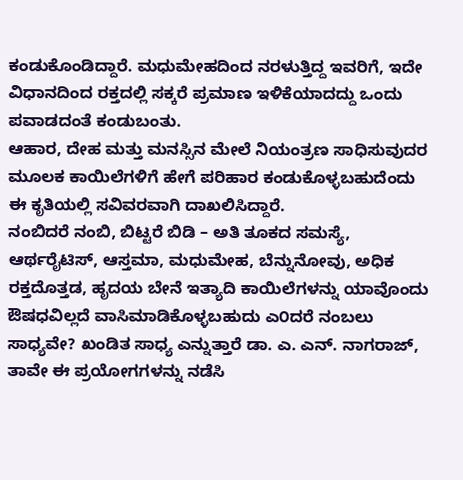ಕಂಡುಕೊಂಡಿದ್ದಾರೆ. ಮಧುಮೇಹದಿಂದ ನರಳುತ್ತಿದ್ದ ಇವರಿಗೆ, ಇದೇ ವಿಧಾನದಿಂದ ರಕ್ತದಲ್ಲಿ ಸಕ್ಕರೆ ಪ್ರಮಾಣ ಇಳಿಕೆಯಾದದ್ದು ಒಂದು ಪವಾಡದಂತೆ ಕಂಡುಬಂತು.
ಆಹಾರ, ದೇಹ ಮತ್ತು ಮನಸ್ಸಿನ ಮೇಲೆ ನಿಯಂತ್ರಣ ಸಾಧಿಸುವುದರ ಮೂಲಕ ಕಾಯಿಲೆಗಳಿಗೆ ಹೇಗೆ ಪರಿಹಾರ ಕಂಡುಕೊಳ್ಳಬಹುದೆಂದು ಈ ಕೃತಿಯಲ್ಲಿ ಸವಿವರವಾಗಿ ದಾಖಲಿಸಿದ್ದಾರೆ.
ನಂಬಿದರೆ ನಂಬಿ, ಬಿಟ್ಟರೆ ಬಿಡಿ – ಅತಿ ತೂಕದ ಸಮಸ್ಯೆ, ಆರ್ಥರೈಟಿಸ್, ಆಸ್ತಮಾ, ಮಧುಮೇಹ, ಬೆನ್ನುನೋವು, ಅಧಿಕ ರಕ್ತದೊತ್ತಡ, ಹೃದಯ ಬೇನೆ ಇತ್ಯಾದಿ ಕಾಯಿಲೆಗಳನ್ನು ಯಾವೊಂದು ಔಷಧವಿಲ್ಲದೆ ವಾಸಿಮಾಡಿಕೊಳ್ಳಬಹುದು ಎ೦ದರೆ ನಂಬಲು ಸಾಧ್ಯವೇ? ಖಂಡಿತ ಸಾಧ್ಯ ಎನ್ನುತ್ತಾರೆ ಡಾ. ಎ. ಎನ್. ನಾಗರಾಜ್, ತಾವೇ ಈ ಪ್ರಯೋಗಗಳನ್ನು ನಡೆಸಿ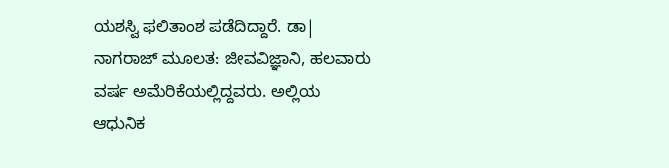ಯಶಸ್ವಿ ಫಲಿತಾಂಶ ಪಡೆದಿದ್ದಾರೆ. ಡಾ| ನಾಗರಾಜ್ ಮೂಲತ: ಜೀವವಿಜ್ಞಾನಿ, ಹಲವಾರು ವರ್ಷ ಅಮೆರಿಕೆಯಲ್ಲಿದ್ದವರು. ಅಲ್ಲಿಯ ಆಧುನಿಕ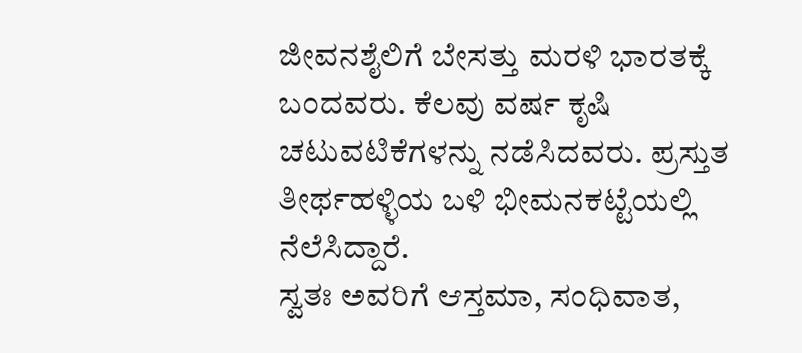ಜೀವನಶೈಲಿಗೆ ಬೇಸತ್ತು ಮರಳಿ ಭಾರತಕ್ಕೆ ಬಂದವರು. ಕೆಲವು ವರ್ಷ ಕೃಷಿ ಚಟುವಟಿಕೆಗಳನ್ನು ನಡೆಸಿದವರು. ಪ್ರಸ್ತುತ ತೀರ್ಥಹಳ್ಳಿಯ ಬಳಿ ಭೀಮನಕಟ್ಟೆಯಲ್ಲಿ ನೆಲೆಸಿದ್ದಾರೆ.
ಸ್ವತಃ ಅವರಿಗೆ ಆಸ್ತಮಾ, ಸಂಧಿವಾತ,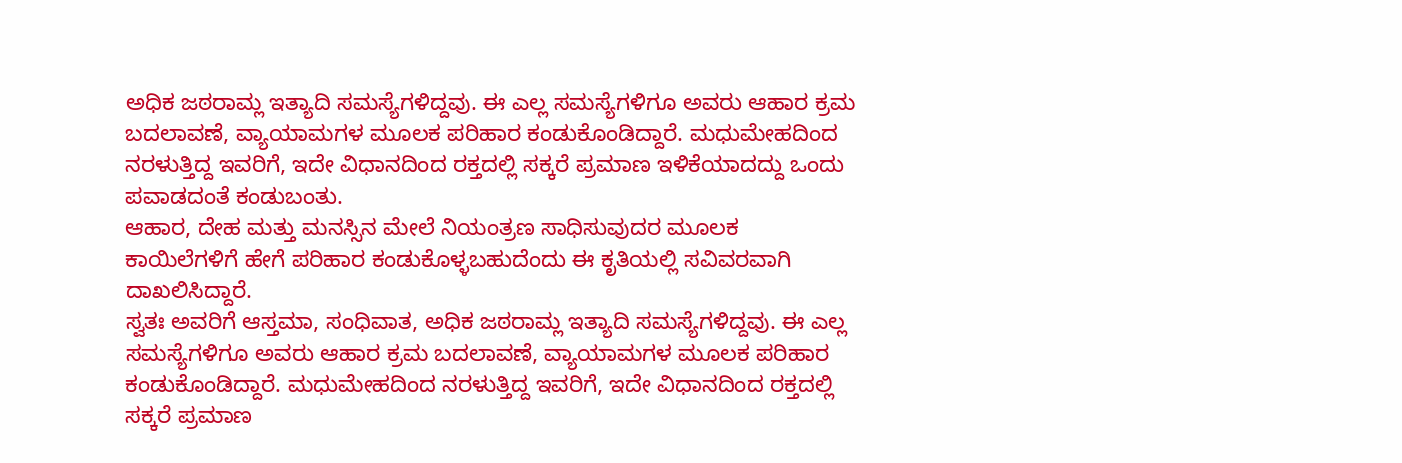ಅಧಿಕ ಜಠರಾಮ್ಲ ಇತ್ಯಾದಿ ಸಮಸ್ಯೆಗಳಿದ್ದವು. ಈ ಎಲ್ಲ ಸಮಸ್ಯೆಗಳಿಗೂ ಅವರು ಆಹಾರ ಕ್ರಮ ಬದಲಾವಣೆ, ವ್ಯಾಯಾಮಗಳ ಮೂಲಕ ಪರಿಹಾರ ಕಂಡುಕೊಂಡಿದ್ದಾರೆ. ಮಧುಮೇಹದಿಂದ ನರಳುತ್ತಿದ್ದ ಇವರಿಗೆ, ಇದೇ ವಿಧಾನದಿಂದ ರಕ್ತದಲ್ಲಿ ಸಕ್ಕರೆ ಪ್ರಮಾಣ ಇಳಿಕೆಯಾದದ್ದು ಒಂದು ಪವಾಡದಂತೆ ಕಂಡುಬಂತು.
ಆಹಾರ, ದೇಹ ಮತ್ತು ಮನಸ್ಸಿನ ಮೇಲೆ ನಿಯಂತ್ರಣ ಸಾಧಿಸುವುದರ ಮೂಲಕ ಕಾಯಿಲೆಗಳಿಗೆ ಹೇಗೆ ಪರಿಹಾರ ಕಂಡುಕೊಳ್ಳಬಹುದೆಂದು ಈ ಕೃತಿಯಲ್ಲಿ ಸವಿವರವಾಗಿ ದಾಖಲಿಸಿದ್ದಾರೆ.
ಸ್ವತಃ ಅವರಿಗೆ ಆಸ್ತಮಾ, ಸಂಧಿವಾತ, ಅಧಿಕ ಜಠರಾಮ್ಲ ಇತ್ಯಾದಿ ಸಮಸ್ಯೆಗಳಿದ್ದವು. ಈ ಎಲ್ಲ ಸಮಸ್ಯೆಗಳಿಗೂ ಅವರು ಆಹಾರ ಕ್ರಮ ಬದಲಾವಣೆ, ವ್ಯಾಯಾಮಗಳ ಮೂಲಕ ಪರಿಹಾರ ಕಂಡುಕೊಂಡಿದ್ದಾರೆ. ಮಧುಮೇಹದಿಂದ ನರಳುತ್ತಿದ್ದ ಇವರಿಗೆ, ಇದೇ ವಿಧಾನದಿಂದ ರಕ್ತದಲ್ಲಿ ಸಕ್ಕರೆ ಪ್ರಮಾಣ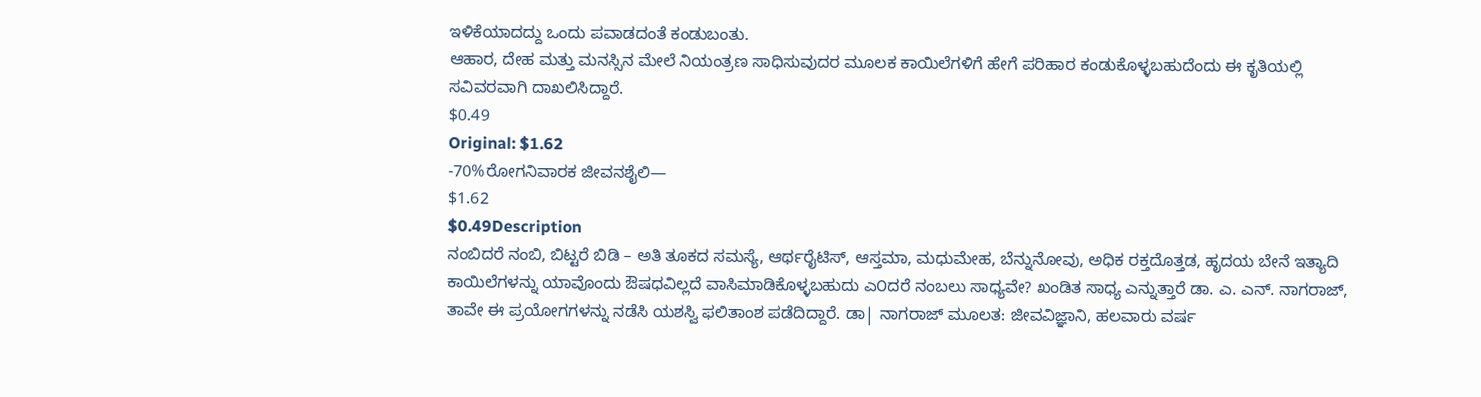ಇಳಿಕೆಯಾದದ್ದು ಒಂದು ಪವಾಡದಂತೆ ಕಂಡುಬಂತು.
ಆಹಾರ, ದೇಹ ಮತ್ತು ಮನಸ್ಸಿನ ಮೇಲೆ ನಿಯಂತ್ರಣ ಸಾಧಿಸುವುದರ ಮೂಲಕ ಕಾಯಿಲೆಗಳಿಗೆ ಹೇಗೆ ಪರಿಹಾರ ಕಂಡುಕೊಳ್ಳಬಹುದೆಂದು ಈ ಕೃತಿಯಲ್ಲಿ ಸವಿವರವಾಗಿ ದಾಖಲಿಸಿದ್ದಾರೆ.
$0.49
Original: $1.62
-70%ರೋಗನಿವಾರಕ ಜೀವನಶೈಲಿ—
$1.62
$0.49Description
ನಂಬಿದರೆ ನಂಬಿ, ಬಿಟ್ಟರೆ ಬಿಡಿ – ಅತಿ ತೂಕದ ಸಮಸ್ಯೆ, ಆರ್ಥರೈಟಿಸ್, ಆಸ್ತಮಾ, ಮಧುಮೇಹ, ಬೆನ್ನುನೋವು, ಅಧಿಕ ರಕ್ತದೊತ್ತಡ, ಹೃದಯ ಬೇನೆ ಇತ್ಯಾದಿ ಕಾಯಿಲೆಗಳನ್ನು ಯಾವೊಂದು ಔಷಧವಿಲ್ಲದೆ ವಾಸಿಮಾಡಿಕೊಳ್ಳಬಹುದು ಎ೦ದರೆ ನಂಬಲು ಸಾಧ್ಯವೇ? ಖಂಡಿತ ಸಾಧ್ಯ ಎನ್ನುತ್ತಾರೆ ಡಾ. ಎ. ಎನ್. ನಾಗರಾಜ್, ತಾವೇ ಈ ಪ್ರಯೋಗಗಳನ್ನು ನಡೆಸಿ ಯಶಸ್ವಿ ಫಲಿತಾಂಶ ಪಡೆದಿದ್ದಾರೆ. ಡಾ| ನಾಗರಾಜ್ ಮೂಲತ: ಜೀವವಿಜ್ಞಾನಿ, ಹಲವಾರು ವರ್ಷ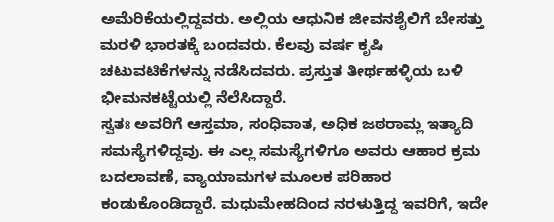ಅಮೆರಿಕೆಯಲ್ಲಿದ್ದವರು. ಅಲ್ಲಿಯ ಆಧುನಿಕ ಜೀವನಶೈಲಿಗೆ ಬೇಸತ್ತು ಮರಳಿ ಭಾರತಕ್ಕೆ ಬಂದವರು. ಕೆಲವು ವರ್ಷ ಕೃಷಿ ಚಟುವಟಿಕೆಗಳನ್ನು ನಡೆಸಿದವರು. ಪ್ರಸ್ತುತ ತೀರ್ಥಹಳ್ಳಿಯ ಬಳಿ ಭೀಮನಕಟ್ಟೆಯಲ್ಲಿ ನೆಲೆಸಿದ್ದಾರೆ.
ಸ್ವತಃ ಅವರಿಗೆ ಆಸ್ತಮಾ, ಸಂಧಿವಾತ, ಅಧಿಕ ಜಠರಾಮ್ಲ ಇತ್ಯಾದಿ ಸಮಸ್ಯೆಗಳಿದ್ದವು. ಈ ಎಲ್ಲ ಸಮಸ್ಯೆಗಳಿಗೂ ಅವರು ಆಹಾರ ಕ್ರಮ ಬದಲಾವಣೆ, ವ್ಯಾಯಾಮಗಳ ಮೂಲಕ ಪರಿಹಾರ ಕಂಡುಕೊಂಡಿದ್ದಾರೆ. ಮಧುಮೇಹದಿಂದ ನರಳುತ್ತಿದ್ದ ಇವರಿಗೆ, ಇದೇ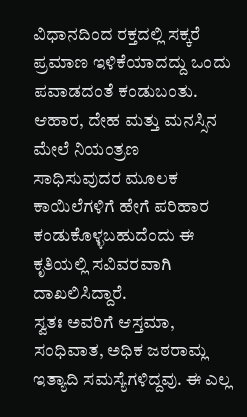ವಿಧಾನದಿಂದ ರಕ್ತದಲ್ಲಿ ಸಕ್ಕರೆ ಪ್ರಮಾಣ ಇಳಿಕೆಯಾದದ್ದು ಒಂದು ಪವಾಡದಂತೆ ಕಂಡುಬಂತು.
ಆಹಾರ, ದೇಹ ಮತ್ತು ಮನಸ್ಸಿನ ಮೇಲೆ ನಿಯಂತ್ರಣ ಸಾಧಿಸುವುದರ ಮೂಲಕ ಕಾಯಿಲೆಗಳಿಗೆ ಹೇಗೆ ಪರಿಹಾರ ಕಂಡುಕೊಳ್ಳಬಹುದೆಂದು ಈ ಕೃತಿಯಲ್ಲಿ ಸವಿವರವಾಗಿ ದಾಖಲಿಸಿದ್ದಾರೆ.
ಸ್ವತಃ ಅವರಿಗೆ ಆಸ್ತಮಾ, ಸಂಧಿವಾತ, ಅಧಿಕ ಜಠರಾಮ್ಲ ಇತ್ಯಾದಿ ಸಮಸ್ಯೆಗಳಿದ್ದವು. ಈ ಎಲ್ಲ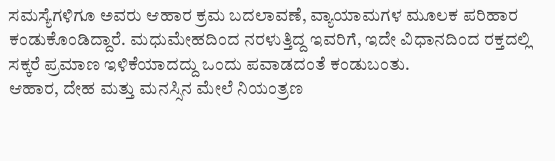ಸಮಸ್ಯೆಗಳಿಗೂ ಅವರು ಆಹಾರ ಕ್ರಮ ಬದಲಾವಣೆ, ವ್ಯಾಯಾಮಗಳ ಮೂಲಕ ಪರಿಹಾರ ಕಂಡುಕೊಂಡಿದ್ದಾರೆ. ಮಧುಮೇಹದಿಂದ ನರಳುತ್ತಿದ್ದ ಇವರಿಗೆ, ಇದೇ ವಿಧಾನದಿಂದ ರಕ್ತದಲ್ಲಿ ಸಕ್ಕರೆ ಪ್ರಮಾಣ ಇಳಿಕೆಯಾದದ್ದು ಒಂದು ಪವಾಡದಂತೆ ಕಂಡುಬಂತು.
ಆಹಾರ, ದೇಹ ಮತ್ತು ಮನಸ್ಸಿನ ಮೇಲೆ ನಿಯಂತ್ರಣ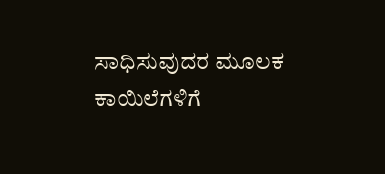ಸಾಧಿಸುವುದರ ಮೂಲಕ ಕಾಯಿಲೆಗಳಿಗೆ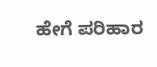ಹೇಗೆ ಪರಿಹಾರ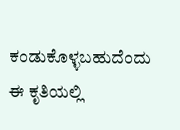ಕಂಡುಕೊಳ್ಳಬಹುದೆಂದು ಈ ಕೃತಿಯಲ್ಲಿ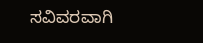ಸವಿವರವಾಗಿ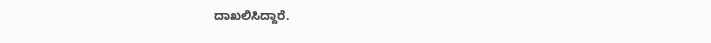ದಾಖಲಿಸಿದ್ದಾರೆ.